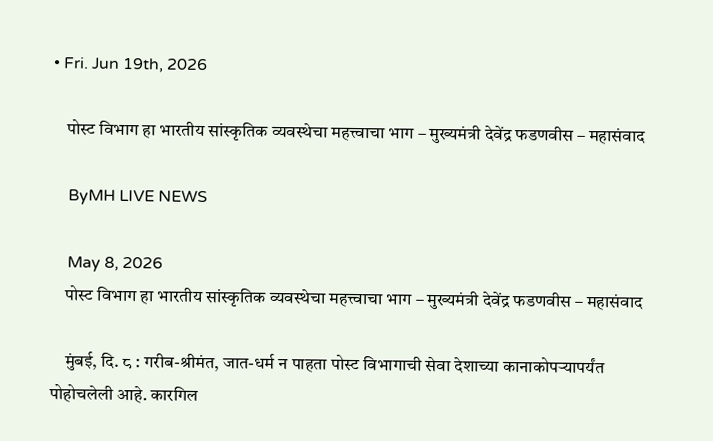• Fri. Jun 19th, 2026

    पोस्ट विभाग हा भारतीय सांस्कृतिक व्यवस्थेचा महत्त्वाचा भाग – मुख्यमंत्री देवेंद्र फडणवीस – महासंवाद

    ByMH LIVE NEWS

    May 8, 2026
    पोस्ट विभाग हा भारतीय सांस्कृतिक व्यवस्थेचा महत्त्वाचा भाग – मुख्यमंत्री देवेंद्र फडणवीस – महासंवाद

    मुंबई, दि. ८ : गरीब-श्रीमंत, जात-धर्म न पाहता पोस्ट विभागाची सेवा देशाच्या कानाकोपऱ्यापर्यंत पोहोचलेली आहे. कारगिल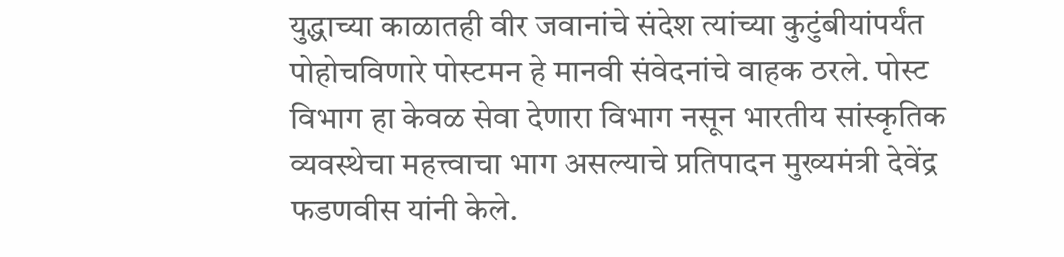युद्धाच्या काळातही वीर जवानांचे संदेश त्यांच्या कुटुंबीयांपर्यंत पोहोचविणारे पोस्टमन हे मानवी संवेदनांचे वाहक ठरले. पोस्ट विभाग हा केवळ सेवा देणारा विभाग नसून भारतीय सांस्कृतिक व्यवस्थेचा महत्त्वाचा भाग असल्याचे प्रतिपादन मुख्यमंत्री देवेंद्र फडणवीस यांनी केले.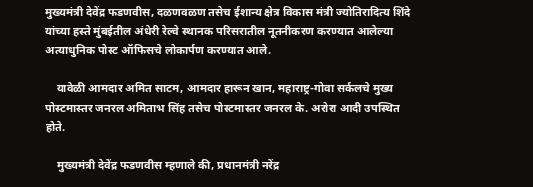मुख्यमंत्री देवेंद्र फडणवीस, दळणवळण तसेच ईशान्य क्षेत्र विकास मंत्री ज्योतिरादित्य शिंदे यांच्या हस्ते मुंबईतील अंधेरी रेल्वे स्थानक परिसरातील नूतनीकरण करण्यात आलेल्या अत्याधुनिक पोस्ट ऑफिसचे लोकार्पण करण्यात आले.

    यावेळी आमदार अमित साटम, आमदार हारून खान, महाराष्ट्र-गोवा सर्कलचे मुख्य पोस्टमास्तर जनरल अमिताभ सिंह तसेच पोस्टमास्तर जनरल के. अरोरा आदी उपस्थित होते.

    मुख्यमंत्री देवेंद्र फडणवीस म्हणाले की, प्रधानमंत्री नरेंद्र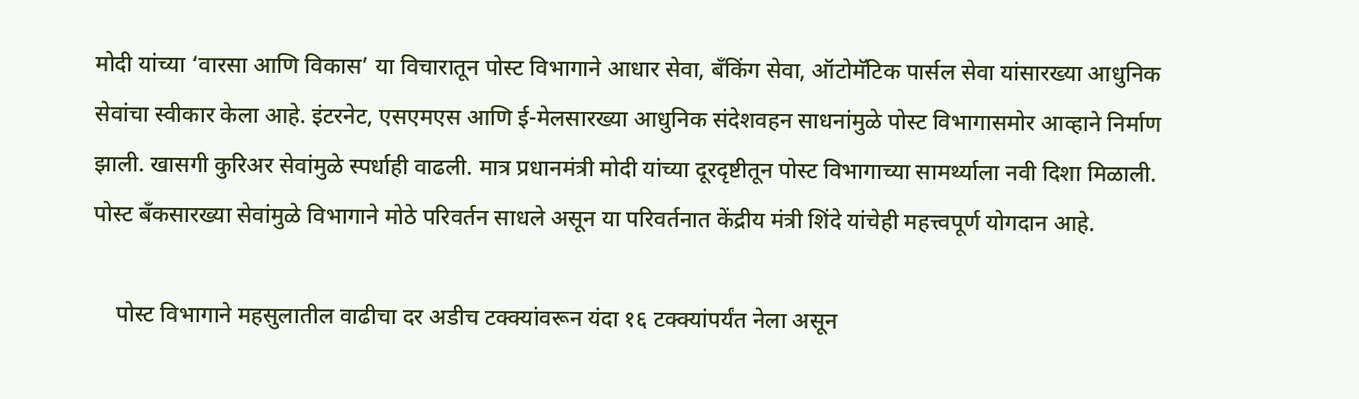मोदी यांच्या ‘वारसा आणि विकास’ या विचारातून पोस्ट विभागाने आधार सेवा, बँकिंग सेवा, ऑटोमॅटिक पार्सल सेवा यांसारख्या आधुनिक सेवांचा स्वीकार केला आहे. इंटरनेट, एसएमएस आणि ई-मेलसारख्या आधुनिक संदेशवहन साधनांमुळे पोस्ट विभागासमोर आव्हाने निर्माण झाली. खासगी कुरिअर सेवांमुळे स्पर्धाही वाढली. मात्र प्रधानमंत्री मोदी यांच्या दूरदृष्टीतून पोस्ट विभागाच्या सामर्थ्याला नवी दिशा मिळाली. पोस्ट बँकसारख्या सेवांमुळे विभागाने मोठे परिवर्तन साधले असून या परिवर्तनात केंद्रीय मंत्री शिंदे यांचेही महत्त्वपूर्ण योगदान आहे.

    पोस्ट विभागाने महसुलातील वाढीचा दर अडीच टक्क्यांवरून यंदा १६ टक्क्यांपर्यंत नेला असून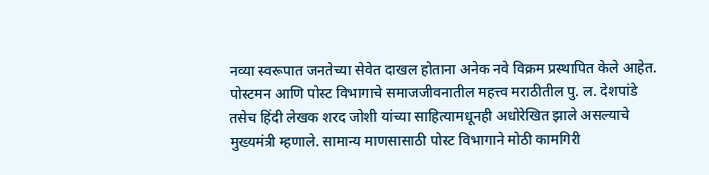नव्या स्वरूपात जनतेच्या सेवेत दाखल होताना अनेक नवे विक्रम प्रस्थापित केले आहेत. पोस्टमन आणि पोस्ट विभागाचे समाजजीवनातील महत्त्व मराठीतील पु. ल. देशपांडे तसेच हिंदी लेखक शरद जोशी यांच्या साहित्यामधूनही अधोरेखित झाले असल्याचे मुख्यमंत्री म्हणाले. सामान्य माणसासाठी पोस्ट विभागाने मोठी कामगिरी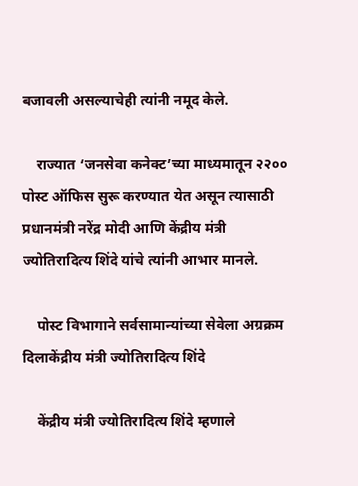बजावली असल्याचेही त्यांनी नमूद केले.

    राज्यात ‘जनसेवा कनेक्ट’च्या माध्यमातून २२०० पोस्ट ऑफिस सुरू करण्यात येत असून त्यासाठी प्रधानमंत्री नरेंद्र मोदी आणि केंद्रीय मंत्री ज्योतिरादित्य शिंदे यांचे त्यांनी आभार मानले.

    पोस्ट विभागाने सर्वसामान्यांच्या सेवेला अग्रक्रम दिलाकेंद्रीय मंत्री ज्योतिरादित्य शिंदे

    केंद्रीय मंत्री ज्योतिरादित्य शिंदे म्हणाले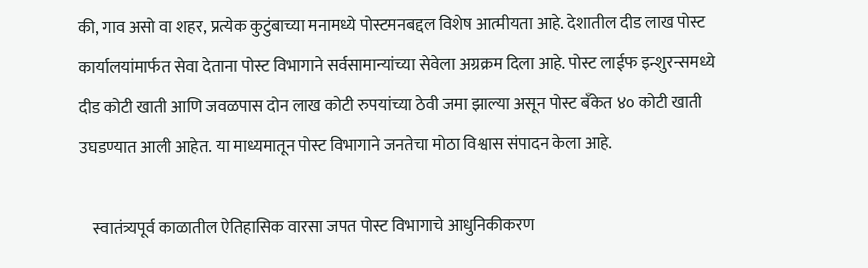की, गाव असो वा शहर, प्रत्येक कुटुंबाच्या मनामध्ये पोस्टमनबद्दल विशेष आत्मीयता आहे. देशातील दीड लाख पोस्ट कार्यालयांमार्फत सेवा देताना पोस्ट विभागाने सर्वसामान्यांच्या सेवेला अग्रक्रम दिला आहे. पोस्ट लाईफ इन्शुरन्समध्ये दीड कोटी खाती आणि जवळपास दोन लाख कोटी रुपयांच्या ठेवी जमा झाल्या असून पोस्ट बँकेत ४० कोटी खाती उघडण्यात आली आहेत. या माध्यमातून पोस्ट विभागाने जनतेचा मोठा विश्वास संपादन केला आहे.

    स्वातंत्र्यपूर्व काळातील ऐतिहासिक वारसा जपत पोस्ट विभागाचे आधुनिकीकरण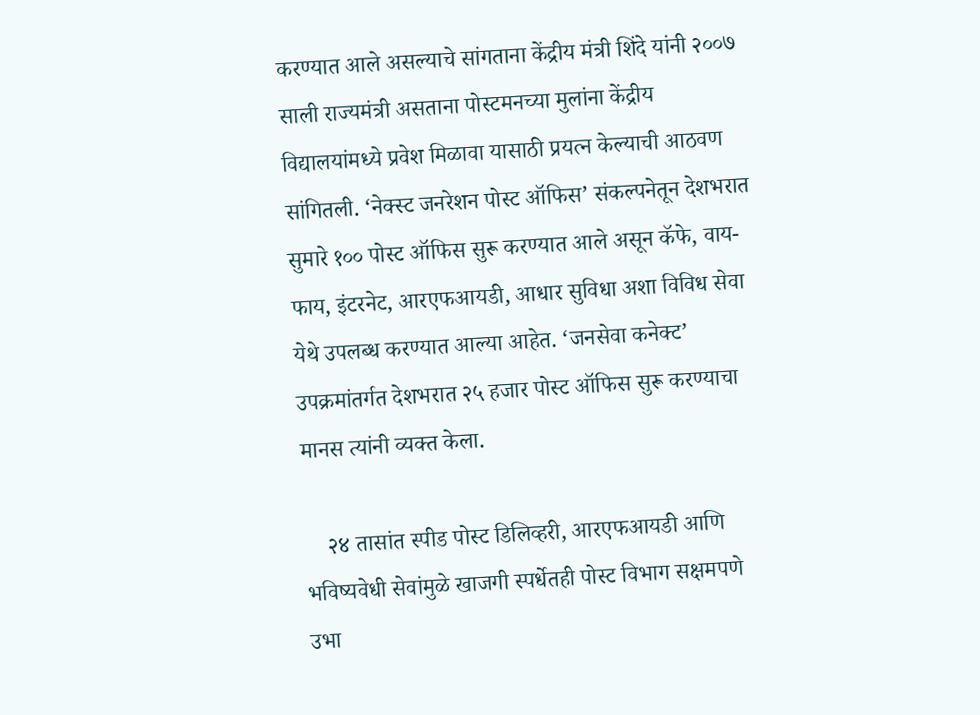करण्यात आले असल्याचे सांगताना केंद्रीय मंत्री शिंदे यांनी २००७ साली राज्यमंत्री असताना पोस्टमनच्या मुलांना केंद्रीय विद्यालयांमध्ये प्रवेश मिळावा यासाठी प्रयत्न केल्याची आठवण सांगितली. ‘नेक्स्ट जनरेशन पोस्ट ऑफिस’ संकल्पनेतून देशभरात सुमारे १०० पोस्ट ऑफिस सुरू करण्यात आले असून कॅफे, वाय-फाय, इंटरनेट, आरएफआयडी, आधार सुविधा अशा विविध सेवा येथे उपलब्ध करण्यात आल्या आहेत. ‘जनसेवा कनेक्ट’ उपक्रमांतर्गत देशभरात २५ हजार पोस्ट ऑफिस सुरू करण्याचा मानस त्यांनी व्यक्त केला.

    २४ तासांत स्पीड पोस्ट डिलिव्हरी, आरएफआयडी आणि भविष्यवेधी सेवांमुळे खाजगी स्पर्धेतही पोस्ट विभाग सक्षमपणे उभा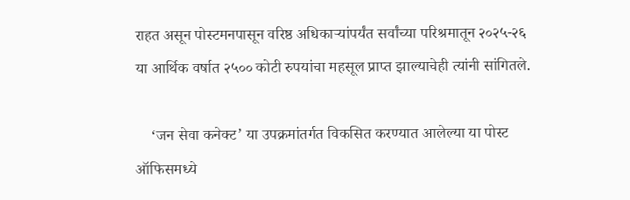राहत असून पोस्टमनपासून वरिष्ठ अधिकाऱ्यांपर्यंत सर्वांच्या परिश्रमातून २०२५-२६ या आर्थिक वर्षात २५०० कोटी रुपयांचा महसूल प्राप्त झाल्याचेही त्यांनी सांगितले.

    ‘जन सेवा कनेक्ट’ या उपक्रमांतर्गत विकसित करण्यात आलेल्या या पोस्ट ऑफिसमध्ये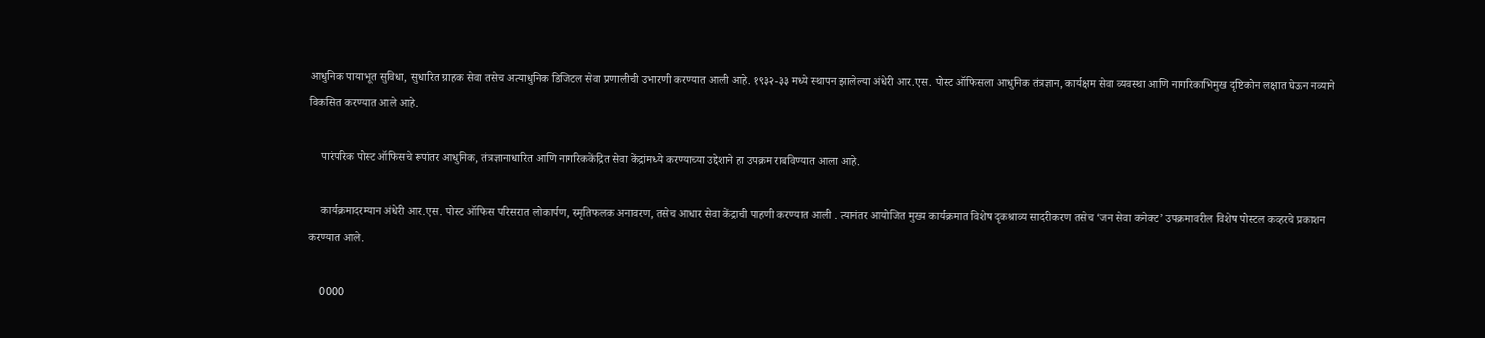आधुनिक पायाभूत सुविधा, सुधारित ग्राहक सेवा तसेच अत्याधुनिक डिजिटल सेवा प्रणालीची उभारणी करण्यात आली आहे. १९३२-३३ मध्ये स्थापन झालेल्या अंधेरी आर.एस. पोस्ट ऑफिसला आधुनिक तंत्रज्ञान, कार्यक्षम सेवा व्यवस्था आणि नागरिकाभिमुख दृष्टिकोन लक्षात घेऊन नव्याने विकसित करण्यात आले आहे.

    पारंपरिक पोस्ट ऑफिसचे रूपांतर आधुनिक, तंत्रज्ञानाधारित आणि नागरिककेंद्रित सेवा केंद्रांमध्ये करण्याच्या उद्देशाने हा उपक्रम राबविण्यात आला आहे.

    कार्यक्रमादरम्यान अंधेरी आर.एस. पोस्ट ऑफिस परिसरात लोकार्पण, स्मृतिफलक अनावरण, तसेच आधार सेवा केंद्राची पाहणी करण्यात आली . त्यानंतर आयोजित मुख्य कार्यक्रमात विशेष दृकश्राव्य सादरीकरण तसेच ‘जन सेवा कनेक्ट’ उपक्रमावरील विशेष पोस्टल कव्हरचे प्रकाशन करण्यात आले.

    0000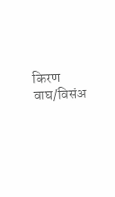किरण वाघ/विसंअ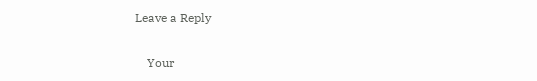Leave a Reply

    Your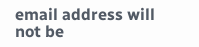email address will not be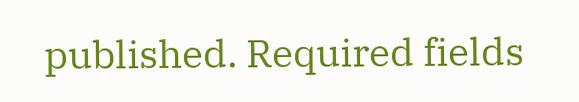published. Required fields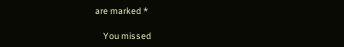are marked *

    You missed